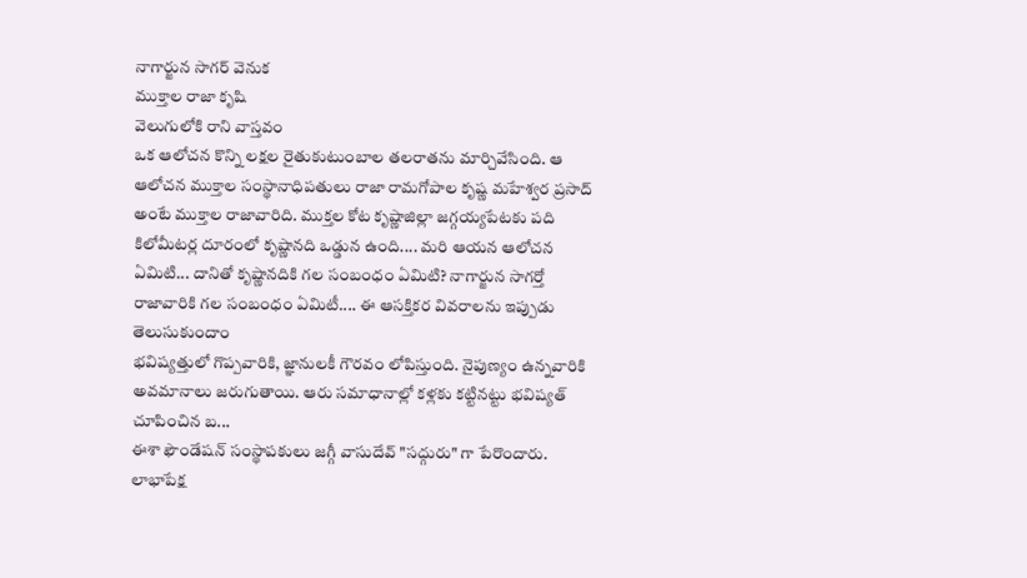నాగార్జున సాగర్ వెనుక
ముక్తాల రాజా కృషి
వెలుగులోకి రాని వాస్తవం
ఒక ఆలోచన కొన్ని లక్షల రైతుకుటుంబాల తలరాతను మార్చివేసింది. ఆ ఆలోచన ముక్తాల సంస్థానాధిపతులు రాజా రామగోపాల కృష్ణ మహేశ్వర ప్రసాద్ అంటే ముక్తాల రాజావారిది. ముక్తల కోట కృష్ణాజిల్లా జగ్గయ్యపేటకు పది కిలోమీటర్ల దూరంలో కృష్ణానది ఒడ్డున ఉంది.... మరి ఆయన ఆలోచన ఏమిటి... దానితో కృష్ణానదికి గల సంబంధం ఏమిటి? నాగార్జున సాగర్తో రాజావారికి గల సంబంధం ఏమిటీ.... ఈ ఆసక్తికర వివరాలను ఇప్పుడు తెలుసుకుందాం
భవిష్యత్తులో గొప్పవారికి, జ్ఞానులకీ గౌరవం లోపిస్తుంది. నైపుణ్యం ఉన్నవారికి అవమానాలు జరుగుతాయి. ఆరు సమాధానాల్లో కళ్లకు కట్టినట్టు భవిష్యత్ చూపించిన బ...
ఈశా ఫౌండేషన్ సంస్థాపకులు జగ్గీ వాసుదేవ్ "సద్గురు" గా పేరొందారు. లాభాపేక్ష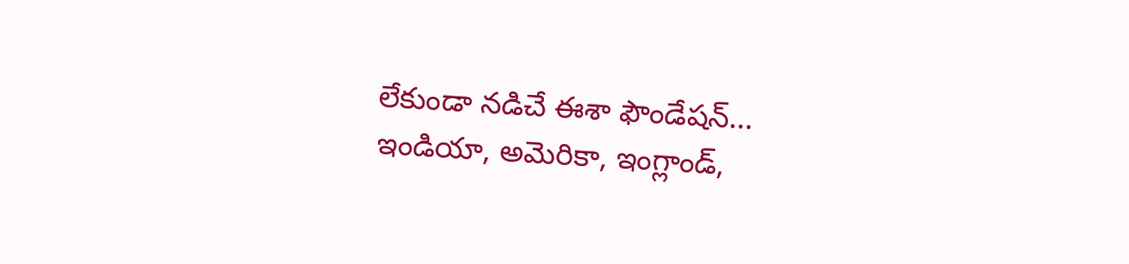లేకుండా నడిచే ఈశా ఫౌండేషన్... ఇండియా, అమెరికా, ఇంగ్లాండ్,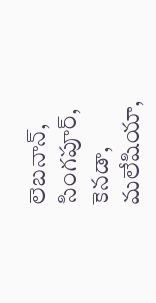లెబనాన్, సింగపూర్, కెనడా, మలేషియా,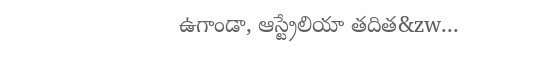ఉగాండా, ఆస్ట్రేలియా తదిత&zw...